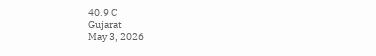40.9 C
Gujarat
May 3, 2026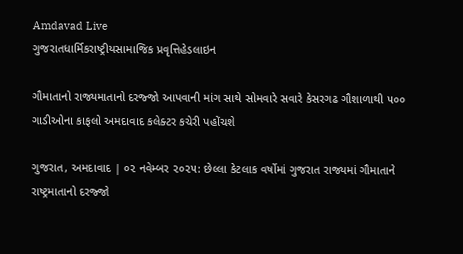Amdavad Live
ગુજરાતધાર્મિકરાષ્ટ્રીયસામાજિક પ્રવૃત્તિહેડલાઇન

ગૌમાતાનો રાજ્યમાતાનો દરજ્જો આપવાની માંગ સાથે સોમવારે સવારે કેસરગઢ ગૌશાળાથી ૫૦૦ ગાડીઓના કાફલો અમદાવાદ કલેક્ટર કચેરી પહોંચશે

ગુજરાત, અમદાવાદ | ૦૨ નવેમ્બર ૨૦૨૫: છેલ્લા કેટલાક વર્ષોમાં ગુજરાત રાજ્યમાં ગૌમાતાને રાષ્ટ્રમાતાનો દરજ્જો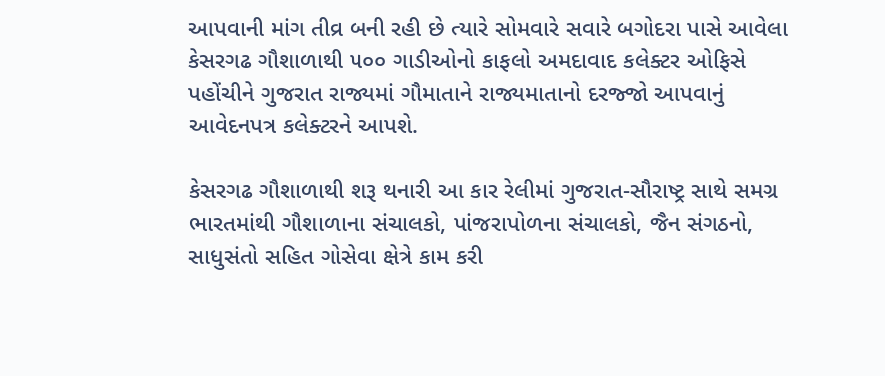આપવાની માંગ તીવ્ર બની રહી છે ત્યારે સોમવારે સવારે બગોદરા પાસે આવેલા કેસરગઢ ગૌશાળાથી ૫૦૦ ગાડીઓનો કાફલો અમદાવાદ કલેક્ટર ઓફિસે પહોંચીને ગુજરાત રાજ્યમાં ગૌમાતાને રાજ્યમાતાનો દરજ્જો આપવાનું આવેદનપત્ર કલેક્ટરને આપશે.

કેસરગઢ ગૌશાળાથી શરૂ થનારી આ કાર રેલીમાં ગુજરાત-સૌરાષ્ટ્ર સાથે સમગ્ર ભારતમાંથી ગૌશાળાના સંચાલકો, પાંજરાપોળના સંચાલકો, જૈન સંગઠનો, સાધુસંતો સહિત ગોસેવા ક્ષેત્રે કામ કરી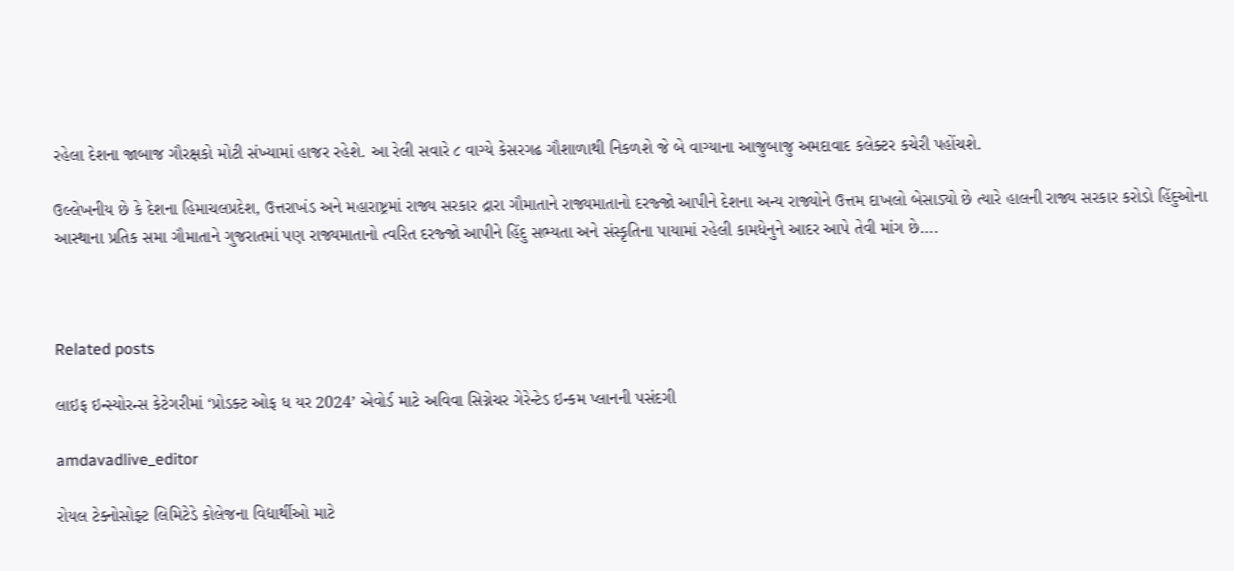રહેલા દેશના જાબાજ ગૌરક્ષકો મોટી સંખ્યામાં હાજર રહેશે. આ રેલી સવારે ૮ વાગ્યે કેસરગઢ ગૌશાળાથી નિકળશે જે બે વાગ્યાના આજુબાજુ અમદાવાદ કલેક્ટર કચેરી પહોંચશે.

ઉલ્લેખનીય છે કે દેશના હિમાચલપ્રદેશ, ઉત્તરાખંડ અને મહારાષ્ટ્રમાં રાજ્ય સરકાર દ્રારા ગૌમાતાને રાજ્યમાતાનો દરજ્જો આપીને દેશના અન્ય રાજ્યોને ઉત્તમ દાખલો બેસાડ્યો છે ત્યારે હાલની રાજ્ય સરકાર કરોડો હિંદુઓના આસ્થાના પ્રતિક સમા ગૌમાતાને ગુજરાતમાં પણ રાજ્યમાતાનો ત્વરિત દરજ્જો આપીને હિંદુ સભ્યતા અને સંસ્કૃતિના પાયામાં રહેલી કામધેનુને આદર આપે તેવી માંગ છે….



Related posts

લાઇફ ઇન્સ્યોરન્સ કેટેગરીમાં ‘પ્રોડક્ટ ઓફ ધ યર 2024’ એવોર્ડ માટે અવિવા સિગ્નેચર ગેરેન્ટેડ ઇન્કમ પ્લાનની પસંદગી

amdavadlive_editor

રોયલ ટેક્નોસોફ્ટ લિમિટેડે કોલેજના વિદ્યાર્થીઓ માટે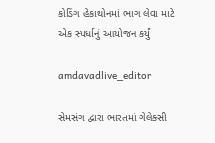કોડિંગ હેકાથોનમાં ભાગ લેવા માટે એક સ્પર્ધાનું આયોજન કર્યું

amdavadlive_editor

સેમસંગ દ્વારા ભારતમાં ગેલેક્સી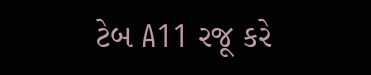ટેબ A11 રજૂ કરે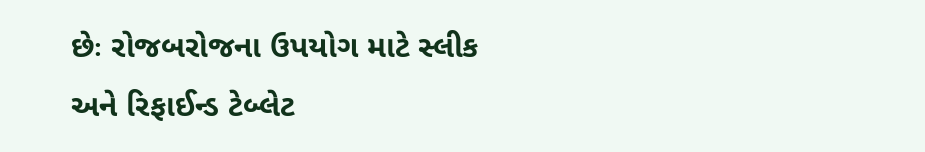છેઃ રોજબરોજના ઉપયોગ માટે સ્લીક અને રિફાઈન્ડ ટેબ્લેટ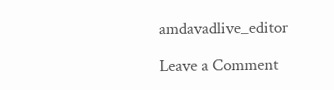amdavadlive_editor

Leave a Comment